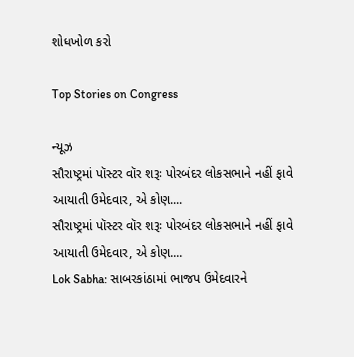શોધખોળ કરો

Top Stories on Congress

ન્યૂઝ
સૌરાષ્ટ્રમાં પૉસ્ટર વૉર શરૂઃ પોરબંદર લોકસભાને નહીં ફાવે આયાતી ઉમેદવાર, એ કોણ....
સૌરાષ્ટ્રમાં પૉસ્ટર વૉર શરૂઃ પોરબંદર લોકસભાને નહીં ફાવે આયાતી ઉમેદવાર, એ કોણ....
Lok Sabha: સાબરકાંઠામાં ભાજપ ઉમેદવારને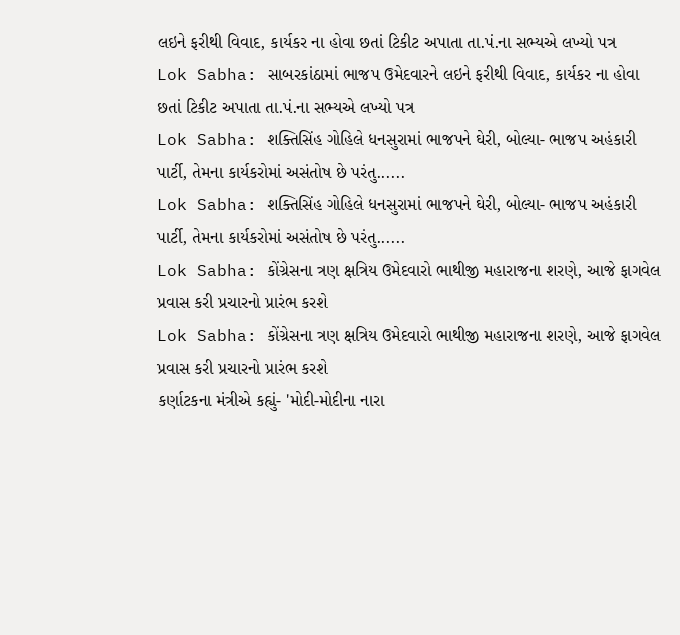લઇને ફરીથી વિવાદ, કાર્યકર ના હોવા છતાં ટિકીટ અપાતા તા.પં.ના સભ્યએ લખ્યો પત્ર
Lok Sabha: સાબરકાંઠામાં ભાજપ ઉમેદવારને લઇને ફરીથી વિવાદ, કાર્યકર ના હોવા છતાં ટિકીટ અપાતા તા.પં.ના સભ્યએ લખ્યો પત્ર
Lok Sabha: શક્તિસિંહ ગોહિલે ધનસુરામાં ભાજપને ઘેરી, બોલ્યા- ભાજપ અહંકારી પાર્ટી, તેમના કાર્યકરોમાં અસંતોષ છે પરંતુ......
Lok Sabha: શક્તિસિંહ ગોહિલે ધનસુરામાં ભાજપને ઘેરી, બોલ્યા- ભાજપ અહંકારી પાર્ટી, તેમના કાર્યકરોમાં અસંતોષ છે પરંતુ......
Lok Sabha: કોંગ્રેસના ત્રણ ક્ષત્રિય ઉમેદવારો ભાથીજી મહારાજના શરણે, આજે ફાગવેલ પ્રવાસ કરી પ્રચારનો પ્રારંભ કરશે
Lok Sabha: કોંગ્રેસના ત્રણ ક્ષત્રિય ઉમેદવારો ભાથીજી મહારાજના શરણે, આજે ફાગવેલ પ્રવાસ કરી પ્રચારનો પ્રારંભ કરશે
કર્ણાટકના મંત્રીએ કહ્યું- 'મોદી-મોદીના નારા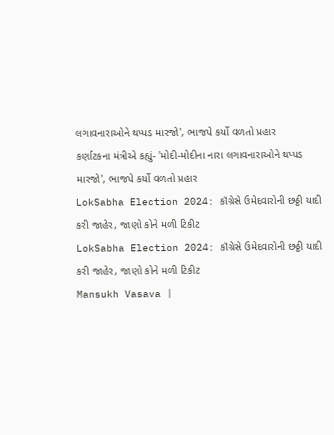લગાવનારાઓને થપ્પડ મારજો', ભાજપે કર્યો વળતો પ્રહાર
કર્ણાટકના મંત્રીએ કહ્યું- 'મોદી-મોદીના નારા લગાવનારાઓને થપ્પડ મારજો', ભાજપે કર્યો વળતો પ્રહાર
LokSabha Election 2024: કૉંગ્રેસે ઉમેદવારોની છઠ્ઠી યાદી કરી જાહેર, જાણો કોને મળી ટિકીટ
LokSabha Election 2024: કૉંગ્રેસે ઉમેદવારોની છઠ્ઠી યાદી કરી જાહેર, જાણો કોને મળી ટિકીટ
Mansukh Vasava |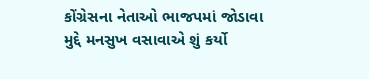કોંગ્રેસના નેતાઓ ભાજપમાં જોડાવા મુદ્દે મનસુખ વસાવાએ શું કર્યો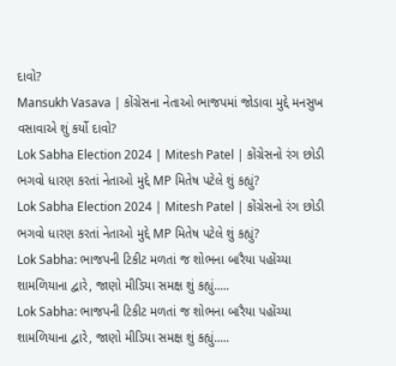દાવો?
Mansukh Vasava | કોંગ્રેસના નેતાઓ ભાજપમાં જોડાવા મુદ્દે મનસુખ વસાવાએ શું કર્યો દાવો?
Lok Sabha Election 2024 | Mitesh Patel | કોંગ્રેસનો રંગ છોડી ભગવો ધારણ કરતાં નેતાઓ મુદ્દે MP મિતેષ પટેલે શું કહ્યું?
Lok Sabha Election 2024 | Mitesh Patel | કોંગ્રેસનો રંગ છોડી ભગવો ધારણ કરતાં નેતાઓ મુદ્દે MP મિતેષ પટેલે શું કહ્યું?
Lok Sabha: ભાજપની ટિકીટ મળતાં જ શોભના બારૈયા પહોંચ્યા શામળિયાના દ્વારે, જાણો મીડિયા સમક્ષ શું કહ્યું.....
Lok Sabha: ભાજપની ટિકીટ મળતાં જ શોભના બારૈયા પહોંચ્યા શામળિયાના દ્વારે, જાણો મીડિયા સમક્ષ શું કહ્યું.....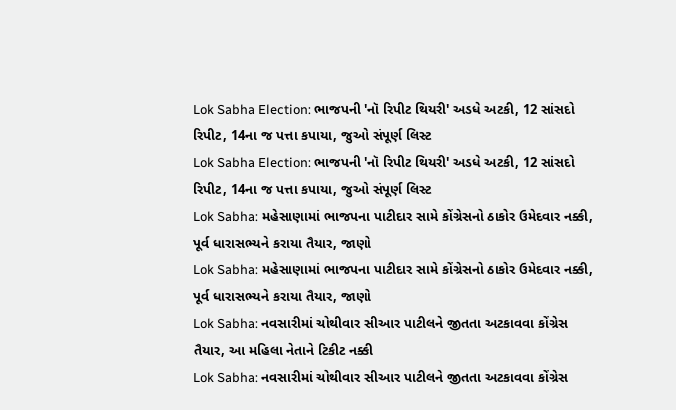Lok Sabha Election: ભાજપની 'નૉ રિપીટ થિયરી' અડધે અટકી, 12 સાંસદો રિપીટ, 14ના જ પત્તા કપાયા, જુઓ સંપૂર્ણ લિસ્ટ
Lok Sabha Election: ભાજપની 'નૉ રિપીટ થિયરી' અડધે અટકી, 12 સાંસદો રિપીટ, 14ના જ પત્તા કપાયા, જુઓ સંપૂર્ણ લિસ્ટ
Lok Sabha: મહેસાણામાં ભાજપના પાટીદાર સામે કોંગ્રેસનો ઠાકોર ઉમેદવાર નક્કી, પૂર્વ ધારાસભ્યને કરાયા તૈયાર, જાણો
Lok Sabha: મહેસાણામાં ભાજપના પાટીદાર સામે કોંગ્રેસનો ઠાકોર ઉમેદવાર નક્કી, પૂર્વ ધારાસભ્યને કરાયા તૈયાર, જાણો
Lok Sabha: નવસારીમાં ચોથીવાર સીઆર પાટીલને જીતતા અટકાવવા કોંગ્રેસ તૈયાર, આ મહિલા નેતાને ટિકીટ નક્કી
Lok Sabha: નવસારીમાં ચોથીવાર સીઆર પાટીલને જીતતા અટકાવવા કોંગ્રેસ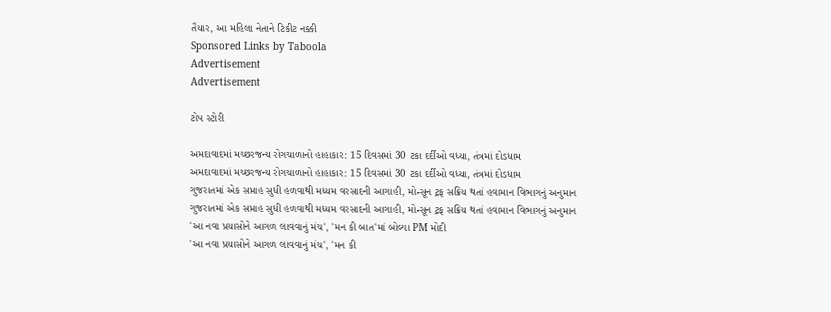તૈયાર, આ મહિલા નેતાને ટિકીટ નક્કી
Sponsored Links by Taboola
Advertisement
Advertisement

ટોપ સ્ટોરી

અમદાવાદમાં મચ્છરજન્ય રોગચાળાનો હાહાકાર: 15 દિવસમાં 30 ટકા દર્દીઓ વધ્યા, તંત્રમાં દોડધામ
અમદાવાદમાં મચ્છરજન્ય રોગચાળાનો હાહાકાર: 15 દિવસમાં 30 ટકા દર્દીઓ વધ્યા, તંત્રમાં દોડધામ
ગુજરાતમાં એક સપ્તાહ સુધી હળવાથી મધ્યમ વરસાદની આગાહી, મોન્સૂન ટ્રફ સક્રિય થતાં હવામાન વિભાગનું અનુમાન
ગુજરાતમાં એક સપ્તાહ સુધી હળવાથી મધ્યમ વરસાદની આગાહી, મોન્સૂન ટ્રફ સક્રિય થતાં હવામાન વિભાગનું અનુમાન
'આ નવા પ્રયાસોને આગળ લાવવાનું મંચ', 'મન કી બાત'માં બોલ્યા PM મોદી
'આ નવા પ્રયાસોને આગળ લાવવાનું મંચ', 'મન કી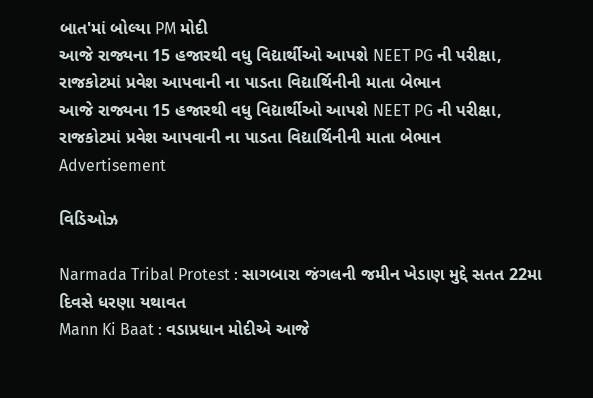બાત'માં બોલ્યા PM મોદી
આજે રાજ્યના 15 હજારથી વધુ વિદ્યાર્થીઓ આપશે NEET PG ની પરીક્ષા, રાજકોટમાં પ્રવેશ આપવાની ના પાડતા વિદ્યાર્થિનીની માતા બેભાન
આજે રાજ્યના 15 હજારથી વધુ વિદ્યાર્થીઓ આપશે NEET PG ની પરીક્ષા, રાજકોટમાં પ્રવેશ આપવાની ના પાડતા વિદ્યાર્થિનીની માતા બેભાન
Advertisement

વિડિઓઝ

Narmada Tribal Protest : સાગબારા જંગલની જમીન ખેડાણ મુદ્દે સતત 22મા દિવસે ધરણા યથાવત
Mann Ki Baat : વડાપ્રધાન મોદીએ આજે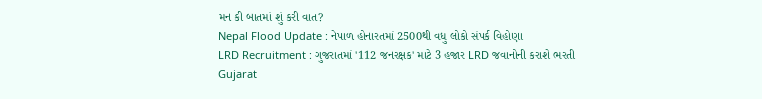મન કી બાતમાં શું કરી વાત?
Nepal Flood Update : નેપાળ હોનારતમાં 2500થી વધુ લોકો સંપર્ક વિહોણા
LRD Recruitment : ગુજરાતમાં '112 જનરક્ષક' માટે 3 હજાર LRD જવાનોની કરાશે ભરતી
Gujarat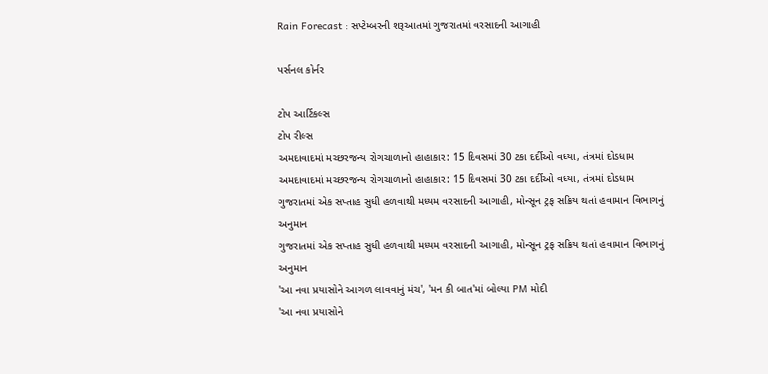Rain Forecast : સપ્ટેમ્બરની શરૂઆતમાં ગુજરાતમાં વરસાદની આગાહી

પર્સનલ કોર્નર

ટોપ આર્ટિકલ્સ
ટોપ રીલ્સ
અમદાવાદમાં મચ્છરજન્ય રોગચાળાનો હાહાકાર: 15 દિવસમાં 30 ટકા દર્દીઓ વધ્યા, તંત્રમાં દોડધામ
અમદાવાદમાં મચ્છરજન્ય રોગચાળાનો હાહાકાર: 15 દિવસમાં 30 ટકા દર્દીઓ વધ્યા, તંત્રમાં દોડધામ
ગુજરાતમાં એક સપ્તાહ સુધી હળવાથી મધ્યમ વરસાદની આગાહી, મોન્સૂન ટ્રફ સક્રિય થતાં હવામાન વિભાગનું અનુમાન
ગુજરાતમાં એક સપ્તાહ સુધી હળવાથી મધ્યમ વરસાદની આગાહી, મોન્સૂન ટ્રફ સક્રિય થતાં હવામાન વિભાગનું અનુમાન
'આ નવા પ્રયાસોને આગળ લાવવાનું મંચ', 'મન કી બાત'માં બોલ્યા PM મોદી
'આ નવા પ્રયાસોને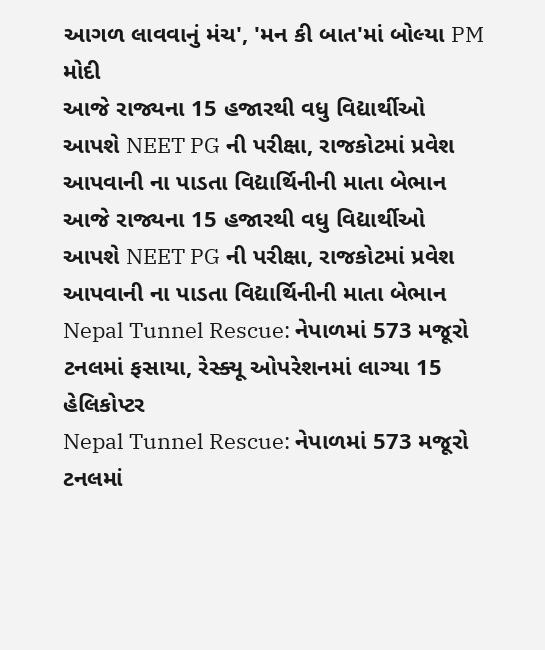આગળ લાવવાનું મંચ', 'મન કી બાત'માં બોલ્યા PM મોદી
આજે રાજ્યના 15 હજારથી વધુ વિદ્યાર્થીઓ આપશે NEET PG ની પરીક્ષા, રાજકોટમાં પ્રવેશ આપવાની ના પાડતા વિદ્યાર્થિનીની માતા બેભાન
આજે રાજ્યના 15 હજારથી વધુ વિદ્યાર્થીઓ આપશે NEET PG ની પરીક્ષા, રાજકોટમાં પ્રવેશ આપવાની ના પાડતા વિદ્યાર્થિનીની માતા બેભાન
Nepal Tunnel Rescue: નેપાળમાં 573 મજૂરો ટનલમાં ફસાયા, રેસ્ક્યૂ ઓપરેશનમાં લાગ્યા 15 હેલિકોપ્ટર
Nepal Tunnel Rescue: નેપાળમાં 573 મજૂરો ટનલમાં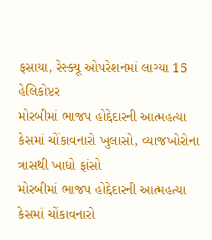ફસાયા, રેસ્ક્યૂ ઓપરેશનમાં લાગ્યા 15 હેલિકોપ્ટર
મોરબીમાં ભાજપ હોદ્દેદારની આત્મહત્યા કેસમાં ચોંકાવનારો ખુલાસો, વ્યાજખોરોના ત્રાસથી ખાધો ફાંસો
મોરબીમાં ભાજપ હોદ્દેદારની આત્મહત્યા કેસમાં ચોંકાવનારો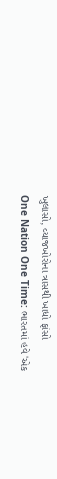ખુલાસો, વ્યાજખોરોના ત્રાસથી ખાધો ફાંસો
One Nation One Time: ભારતમાં હવે 'એક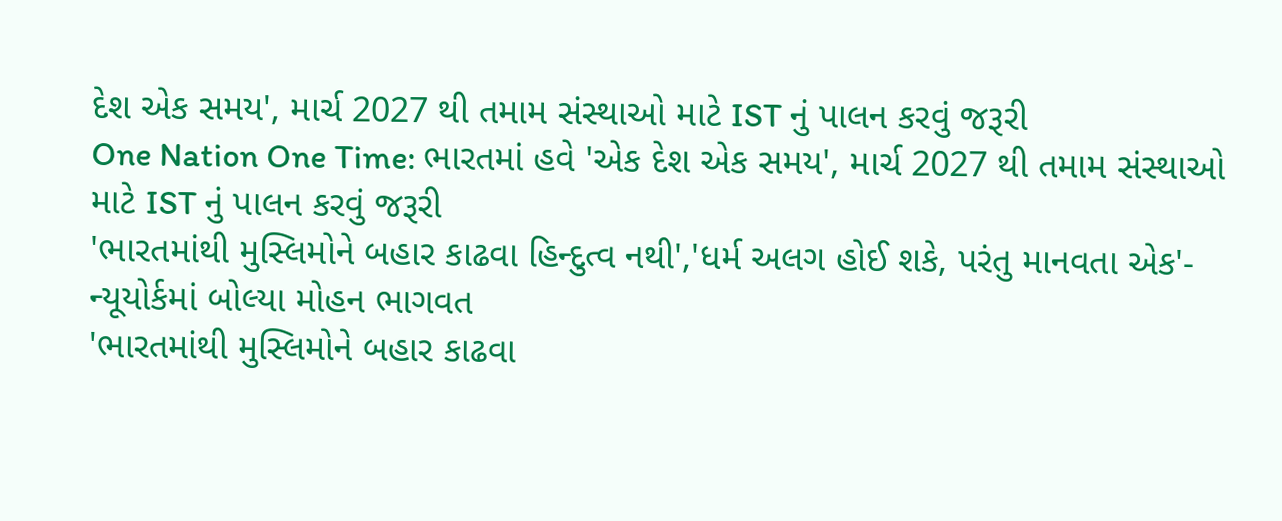દેશ એક સમય', માર્ચ 2027 થી તમામ સંસ્થાઓ માટે IST નું પાલન કરવું જરૂરી
One Nation One Time: ભારતમાં હવે 'એક દેશ એક સમય', માર્ચ 2027 થી તમામ સંસ્થાઓ માટે IST નું પાલન કરવું જરૂરી
'ભારતમાંથી મુસ્લિમોને બહાર કાઢવા હિન્દુત્વ નથી','ધર્મ અલગ હોઈ શકે, પરંતુ માનવતા એક'- ન્યૂયોર્કમાં બોલ્યા મોહન ભાગવત
'ભારતમાંથી મુસ્લિમોને બહાર કાઢવા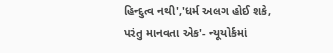હિન્દુત્વ નથી','ધર્મ અલગ હોઈ શકે, પરંતુ માનવતા એક'- ન્યૂયોર્કમાં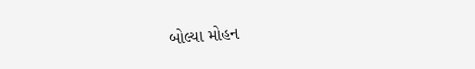બોલ્યા મોહન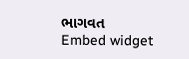ભાગવત
Embed widget